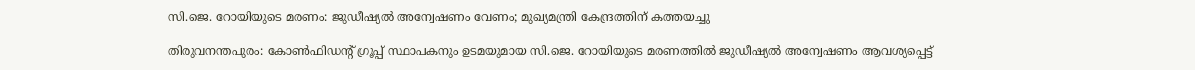സി.ജെ. റോയിയുടെ മരണം: ജുഡീഷ്യൽ അന്വേഷണം വേണം; മുഖ്യമന്ത്രി കേന്ദ്രത്തിന് കത്തയച്ചു

തിരുവനന്തപുരം: കോൺഫിഡന്റ് ഗ്രൂപ്പ് സ്ഥാപകനും ഉടമയുമായ സി.ജെ. റോയിയുടെ മരണത്തിൽ ജുഡീഷ്യൽ അന്വേഷണം ആവശ്യപ്പെട്ട്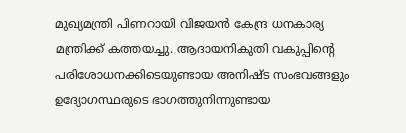മുഖ്യമന്ത്രി പിണറായി വിജയൻ കേന്ദ്ര ധനകാര്യ മന്ത്രിക്ക് കത്തയച്ചു. ആദായനികുതി വകുപ്പിന്റെ പരിശോധനക്കിടെയുണ്ടായ അനിഷ്ട സംഭവങ്ങളും ഉദ്യോഗസ്ഥരുടെ ഭാഗത്തുനിന്നുണ്ടായ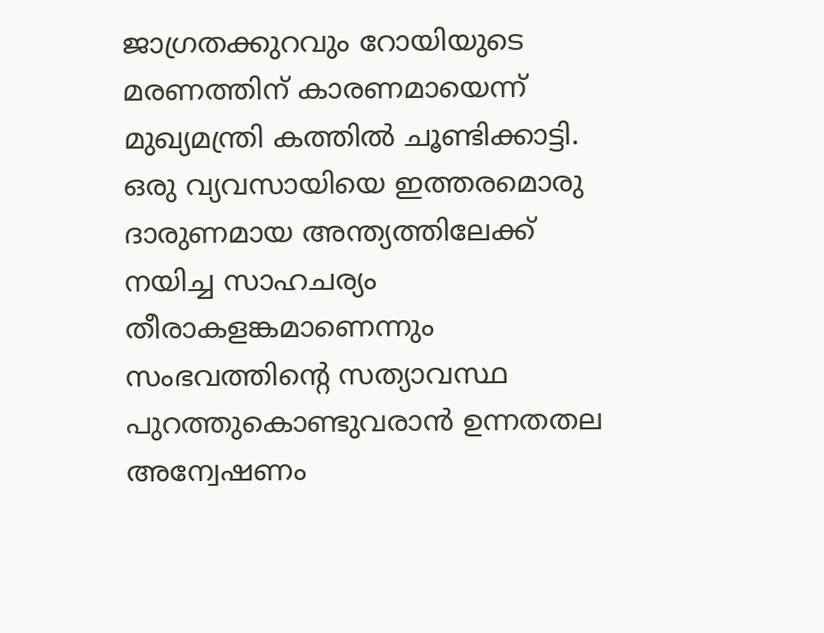ജാഗ്രതക്കുറവും റോയിയുടെ മരണത്തിന് കാരണമായെന്ന് മുഖ്യമന്ത്രി കത്തിൽ ചൂണ്ടിക്കാട്ടി. ഒരു വ്യവസായിയെ ഇത്തരമൊരു ദാരുണമായ അന്ത്യത്തിലേക്ക് നയിച്ച സാഹചര്യം തീരാകളങ്കമാണെന്നും സംഭവത്തിന്റെ സത്യാവസ്ഥ പുറത്തുകൊണ്ടുവരാൻ ഉന്നതതല അന്വേഷണം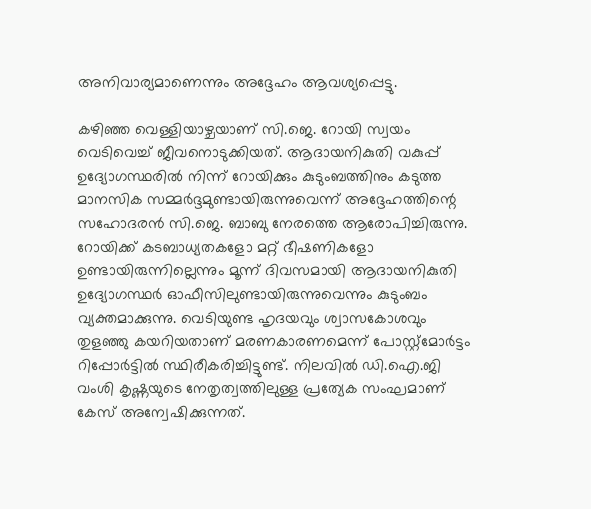അനിവാര്യമാണെന്നും അദ്ദേഹം ആവശ്യപ്പെട്ടു.

കഴിഞ്ഞ വെള്ളിയാഴ്ചയാണ് സി.ജെ. റോയി സ്വയം വെടിവെച്ച് ജീവനൊടുക്കിയത്. ആദായനികുതി വകുപ്പ് ഉദ്യോഗസ്ഥരിൽ നിന്ന് റോയിക്കും കുടുംബത്തിനും കടുത്ത മാനസിക സമ്മർദ്ദമുണ്ടായിരുന്നുവെന്ന് അദ്ദേഹത്തിന്റെ സഹോദരൻ സി.ജെ. ബാബു നേരത്തെ ആരോപിച്ചിരുന്നു. റോയിക്ക് കടബാധ്യതകളോ മറ്റ് ഭീഷണികളോ ഉണ്ടായിരുന്നില്ലെന്നും മൂന്ന് ദിവസമായി ആദായനികുതി ഉദ്യോഗസ്ഥർ ഓഫീസിലുണ്ടായിരുന്നുവെന്നും കുടുംബം വ്യക്തമാക്കുന്നു. വെടിയുണ്ട ഹൃദയവും ശ്വാസകോശവും തുളഞ്ഞു കയറിയതാണ് മരണകാരണമെന്ന് പോസ്റ്റ്‌മോർട്ടം റിപ്പോർട്ടിൽ സ്ഥിരീകരിച്ചിട്ടുണ്ട്. നിലവിൽ ഡി.ഐ.ജി വംശി കൃഷ്ണയുടെ നേതൃത്വത്തിലുള്ള പ്രത്യേക സംഘമാണ് കേസ് അന്വേഷിക്കുന്നത്.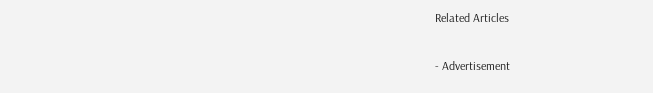Related Articles

- Advertisement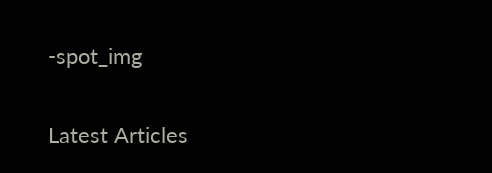-spot_img

Latest Articles